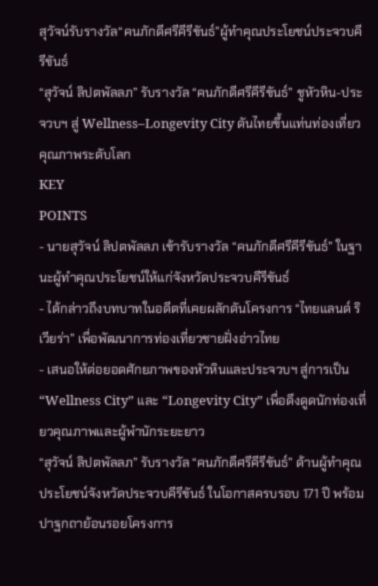สุวัจน์รับรางวัล“คนภักดีศรีคีรีขันธ์”ผู้ทำคุณประโยชน์ประจวบคีรีขันธ์
“สุวัจน์ ลิปตพัลลภ” รับรางวัล “คนภักดีศรีคีรีขันธ์” ชูหัวหิน-ประจวบฯ สู่ Wellness–Longevity City ดันไทยขึ้นแท่นท่องเที่ยวคุณภาพระดับโลก
KEY
POINTS
- นายสุวัจน์ ลิปตพัลลภ เข้ารับรางวัล “คนภักดีศรีคีรีขันธ์” ในฐานะผู้ทำคุณประโยชน์ให้แก่จังหวัดประจวบคีรีขันธ์
- ได้กล่าวถึงบทบาทในอดีตที่เคยผลักดันโครงการ “ไทยแลนด์ ริเวียร่า” เพื่อพัฒนาการท่องเที่ยวชายฝั่งอ่าวไทย
- เสนอให้ต่อยอดศักยภาพของหัวหินและประจวบฯ สู่การเป็น “Wellness City” และ “Longevity City” เพื่อดึงดูดนักท่องเที่ยวคุณภาพและผู้พำนักระยะยาว
“สุวัจน์ ลิปตพัลลภ” รับรางวัล “คนภักดีศรีคีรีขันธ์” ด้านผู้ทำคุณประโยชน์จังหวัดประจวบคีรีขันธ์ ในโอกาสครบรอบ 171 ปี พร้อมปาฐกถาย้อนรอยโครงการ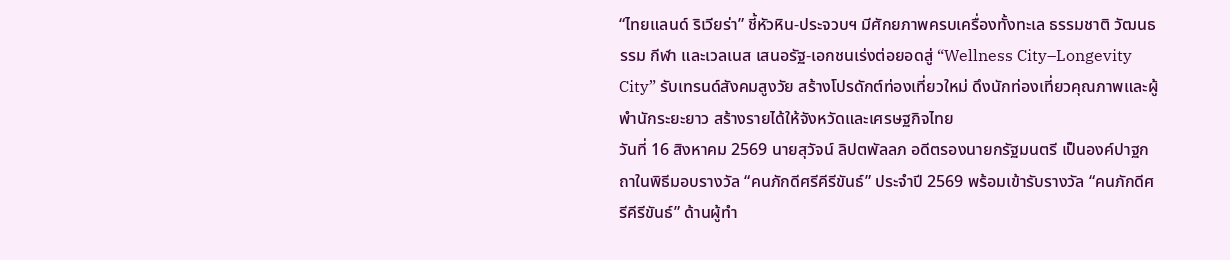“ไทยแลนด์ ริเวียร่า” ชี้หัวหิน-ประจวบฯ มีศักยภาพครบเครื่องทั้งทะเล ธรรมชาติ วัฒนธรรม กีฬา และเวลเนส เสนอรัฐ-เอกชนเร่งต่อยอดสู่ “Wellness City–Longevity City” รับเทรนด์สังคมสูงวัย สร้างโปรดักต์ท่องเที่ยวใหม่ ดึงนักท่องเที่ยวคุณภาพและผู้พำนักระยะยาว สร้างรายได้ให้จังหวัดและเศรษฐกิจไทย
วันที่ 16 สิงหาคม 2569 นายสุวัจน์ ลิปตพัลลภ อดีตรองนายกรัฐมนตรี เป็นองค์ปาฐกถาในพิธีมอบรางวัล “คนภักดีศรีคีรีขันธ์” ประจำปี 2569 พร้อมเข้ารับรางวัล “คนภักดีศรีคีรีขันธ์” ด้านผู้ทำ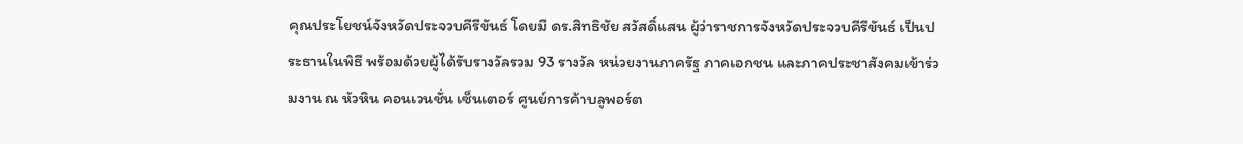คุณประโยชน์จังหวัดประจวบคีรีขันธ์ โดยมี ดร.สิทธิชัย สวัสดิ์แสน ผู้ว่าราชการจังหวัดประจวบคีรีขันธ์ เป็นประธานในพิธี พร้อมด้วยผู้ได้รับรางวัลรวม 93 รางวัล หน่วยงานภาครัฐ ภาคเอกชน และภาคประชาสังคมเข้าร่วมงาน ณ หัวหิน คอนเวนชั่น เซ็นเตอร์ ศูนย์การค้าบลูพอร์ต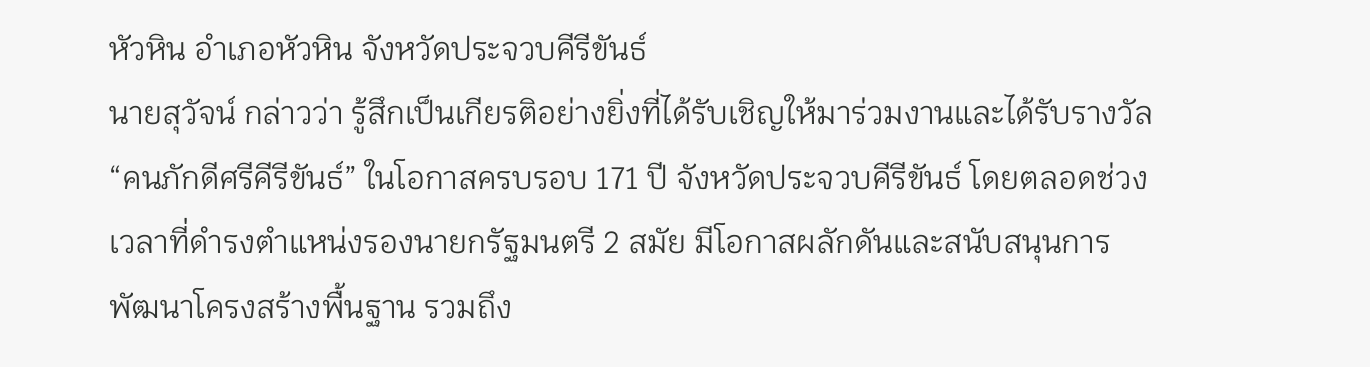หัวหิน อำเภอหัวหิน จังหวัดประจวบคีรีขันธ์
นายสุวัจน์ กล่าวว่า รู้สึกเป็นเกียรติอย่างยิ่งที่ได้รับเชิญให้มาร่วมงานและได้รับรางวัล “คนภักดีศรีคีรีขันธ์” ในโอกาสครบรอบ 171 ปี จังหวัดประจวบคีรีขันธ์ โดยตลอดช่วงเวลาที่ดำรงตำแหน่งรองนายกรัฐมนตรี 2 สมัย มีโอกาสผลักดันและสนับสนุนการพัฒนาโครงสร้างพื้นฐาน รวมถึง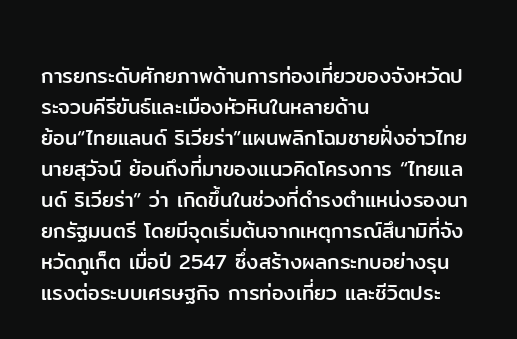การยกระดับศักยภาพด้านการท่องเที่ยวของจังหวัดประจวบคีรีขันธ์และเมืองหัวหินในหลายด้าน
ย้อน“ไทยแลนด์ ริเวียร่า”แผนพลิกโฉมชายฝั่งอ่าวไทย
นายสุวัจน์ ย้อนถึงที่มาของแนวคิดโครงการ “ไทยแลนด์ ริเวียร่า” ว่า เกิดขึ้นในช่วงที่ดำรงตำแหน่งรองนายกรัฐมนตรี โดยมีจุดเริ่มต้นจากเหตุการณ์สึนามิที่จังหวัดภูเก็ต เมื่อปี 2547 ซึ่งสร้างผลกระทบอย่างรุนแรงต่อระบบเศรษฐกิจ การท่องเที่ยว และชีวิตประ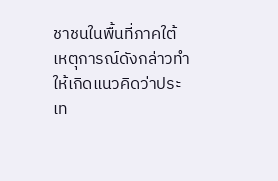ชาชนในพื้นที่ภาคใต้
เหตุการณ์ดังกล่าวทำให้เกิดแนวคิดว่าประเท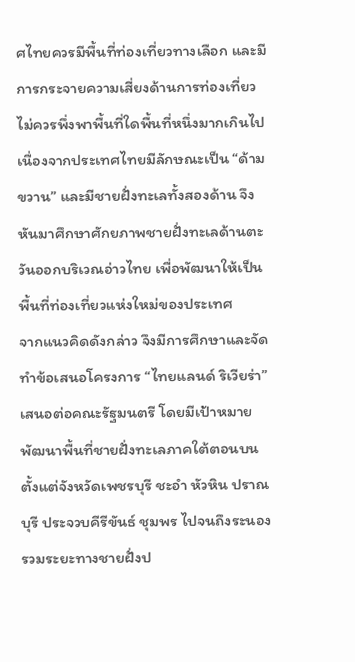ศไทยควรมีพื้นที่ท่องเที่ยวทางเลือก และมีการกระจายความเสี่ยงด้านการท่องเที่ยว ไม่ควรพึ่งพาพื้นที่ใดพื้นที่หนึ่งมากเกินไป เนื่องจากประเทศไทยมีลักษณะเป็น “ด้ามขวาน” และมีชายฝั่งทะเลทั้งสองด้าน จึงหันมาศึกษาศักยภาพชายฝั่งทะเลด้านตะวันออกบริเวณอ่าวไทย เพื่อพัฒนาให้เป็นพื้นที่ท่องเที่ยวแห่งใหม่ของประเทศ
จากแนวคิดดังกล่าว จึงมีการศึกษาและจัดทำข้อเสนอโครงการ “ไทยแลนด์ ริเวียร่า” เสนอต่อคณะรัฐมนตรี โดยมีเป้าหมายพัฒนาพื้นที่ชายฝั่งทะเลภาคใต้ตอนบน ตั้งแต่จังหวัดเพชรบุรี ชะอำ หัวหิน ปราณบุรี ประจวบคีรีขันธ์ ชุมพร ไปจนถึงระนอง รวมระยะทางชายฝั่งป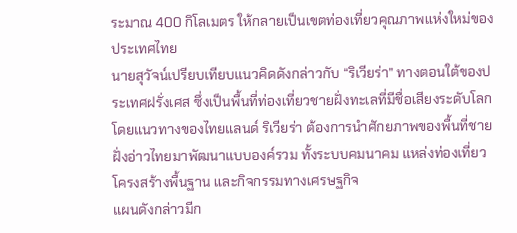ระมาณ 400 กิโลเมตร ให้กลายเป็นเขตท่องเที่ยวคุณภาพแห่งใหม่ของประเทศไทย
นายสุวัจน์เปรียบเทียบแนวคิดดังกล่าวกับ “ริเวียร่า” ทางตอนใต้ของประเทศฝรั่งเศส ซึ่งเป็นพื้นที่ท่องเที่ยวชายฝั่งทะเลที่มีชื่อเสียงระดับโลก โดยแนวทางของไทยแลนด์ ริเวียร่า ต้องการนำศักยภาพของพื้นที่ชายฝั่งอ่าวไทยมาพัฒนาแบบองค์รวม ทั้งระบบคมนาคม แหล่งท่องเที่ยว โครงสร้างพื้นฐาน และกิจกรรมทางเศรษฐกิจ
แผนดังกล่าวมีก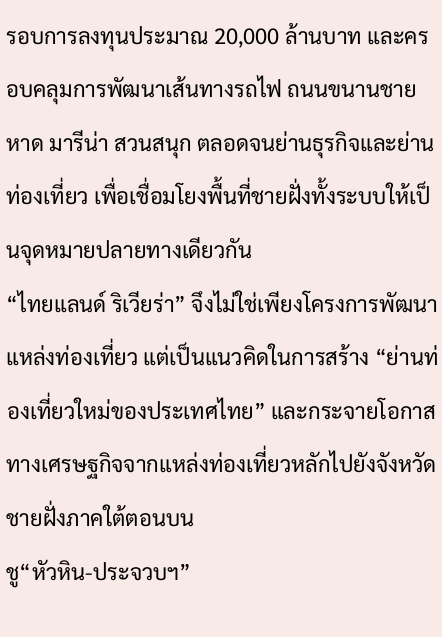รอบการลงทุนประมาณ 20,000 ล้านบาท และครอบคลุมการพัฒนาเส้นทางรถไฟ ถนนขนานชายหาด มารีน่า สวนสนุก ตลอดจนย่านธุรกิจและย่านท่องเที่ยว เพื่อเชื่อมโยงพื้นที่ชายฝั่งทั้งระบบให้เป็นจุดหมายปลายทางเดียวกัน
“ไทยแลนด์ ริเวียร่า” จึงไม่ใช่เพียงโครงการพัฒนาแหล่งท่องเที่ยว แต่เป็นแนวคิดในการสร้าง “ย่านท่องเที่ยวใหม่ของประเทศไทย” และกระจายโอกาสทางเศรษฐกิจจากแหล่งท่องเที่ยวหลักไปยังจังหวัดชายฝั่งภาคใต้ตอนบน
ชู“หัวหิน-ประจวบฯ”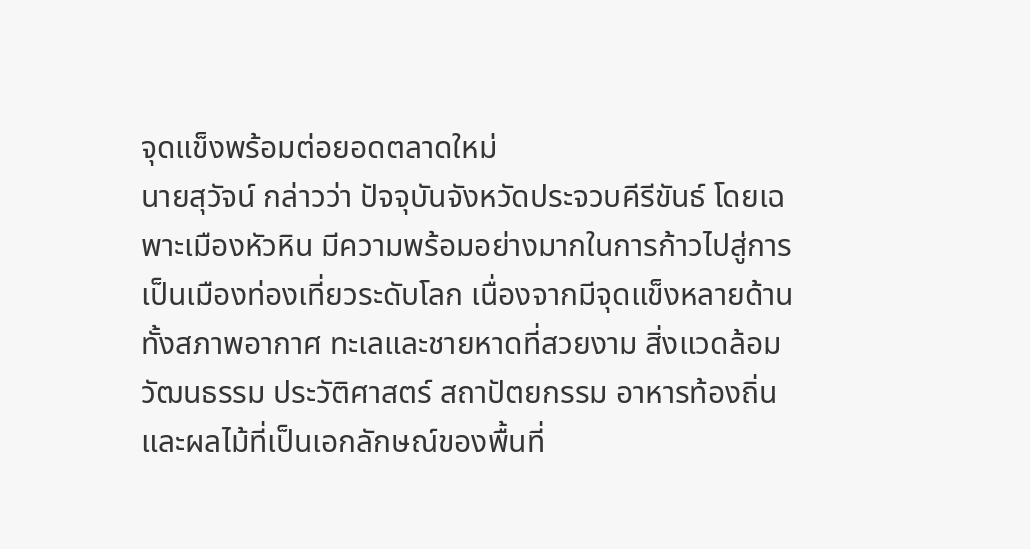จุดแข็งพร้อมต่อยอดตลาดใหม่
นายสุวัจน์ กล่าวว่า ปัจจุบันจังหวัดประจวบคีรีขันธ์ โดยเฉพาะเมืองหัวหิน มีความพร้อมอย่างมากในการก้าวไปสู่การเป็นเมืองท่องเที่ยวระดับโลก เนื่องจากมีจุดแข็งหลายด้าน ทั้งสภาพอากาศ ทะเลและชายหาดที่สวยงาม สิ่งแวดล้อม วัฒนธรรม ประวัติศาสตร์ สถาปัตยกรรม อาหารท้องถิ่น และผลไม้ที่เป็นเอกลักษณ์ของพื้นที่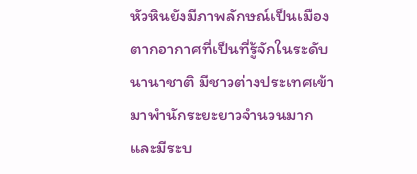หัวหินยังมีภาพลักษณ์เป็นเมืองตากอากาศที่เป็นที่รู้จักในระดับนานาชาติ มีชาวต่างประเทศเข้ามาพำนักระยะยาวจำนวนมาก และมีระบ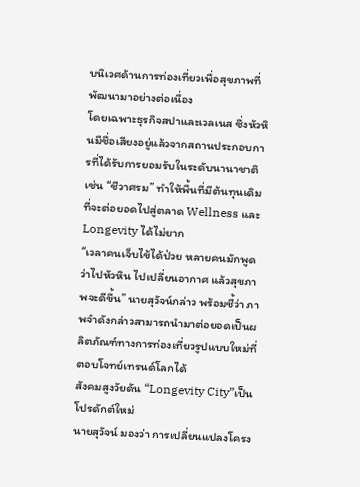บนิเวศด้านการท่องเที่ยวเพื่อสุขภาพที่พัฒนามาอย่างต่อเนื่อง
โดยเฉพาะธุรกิจสปาและเวลเนส ซึ่งหัวหินมีชื่อเสียงอยู่แล้วจากสถานประกอบการที่ได้รับการยอมรับในระดับนานาชาติ เช่น “ชีวาศรม” ทำให้พื้นที่มีต้นทุนเดิมที่จะต่อยอดไปสู่ตลาด Wellness และ Longevity ได้ไม่ยาก
“เวลาคนเจ็บไข้ได้ป่วย หลายคนมักพูดว่าไปหัวหิน ไปเปลี่ยนอากาศ แล้วสุขภาพจะดีขึ้น” นายสุวัจน์กล่าว พร้อมชี้ว่า ภาพจำดังกล่าวสามารถนำมาต่อยอดเป็นผลิตภัณฑ์ทางการท่องเที่ยวรูปแบบใหม่ที่ตอบโจทย์เทรนด์โลกได้
สังคมสูงวัยดัน “Longevity City”เป็นโปรดักต์ใหม่
นายสุวัจน์ มองว่า การเปลี่ยนแปลงโครง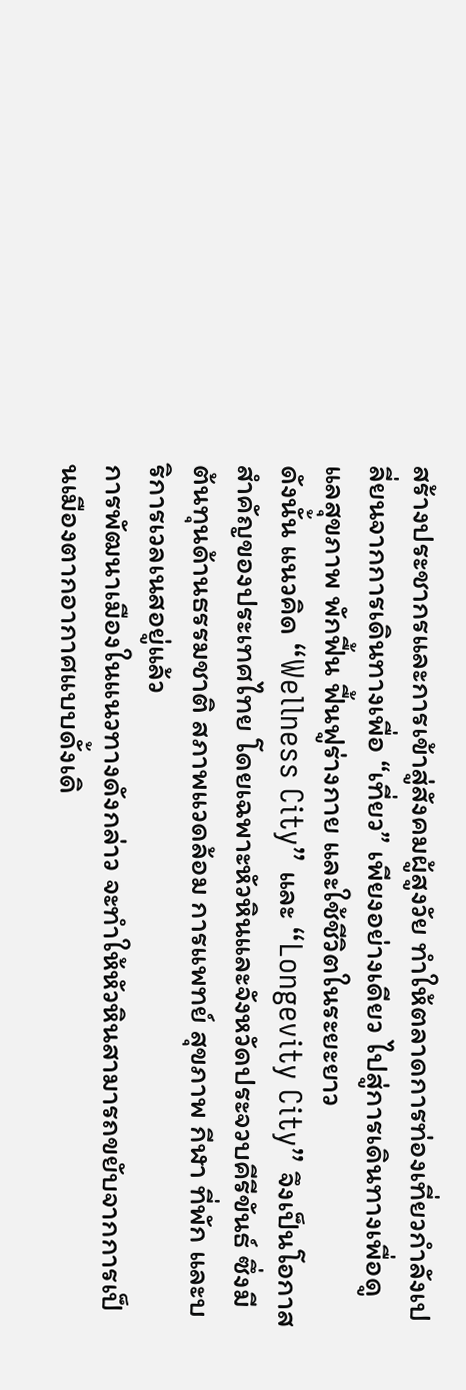สร้างประชากรและการเข้าสู่สังคมผู้สูงวัย ทำให้ตลาดการท่องเที่ยวกำลังเปลี่ยนจากการเดินทางเพื่อ “เที่ยว” เพียงอย่างเดียว ไปสู่การเดินทางเพื่อดูแลสุขภาพ พักฟื้น ฟื้นฟูร่างกาย และใช้ชีวิตในระยะยาว
ดังนั้น แนวคิด “Wellness City” และ “Longevity City” จึงเป็นโอกาสสำคัญของประเทศไทย โดยเฉพาะหัวหินและจังหวัดประจวบคีรีขันธ์ ซึ่งมีต้นทุนด้านธรรมชาติ สภาพแวดล้อม การแพทย์ สุขภาพ กีฬา ที่พัก และบริการเวลเนสอยู่แล้ว
การพัฒนาเมืองในแนวทางดังกล่าว จะทำให้หัวหินสามารถขยับจากการเป็นเมืองตากอากาศแบบดั้งเดิ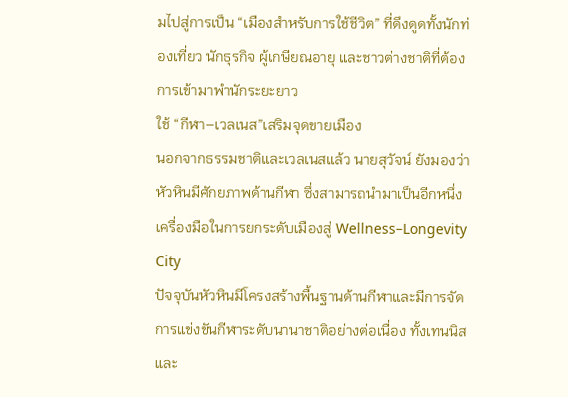มไปสู่การเป็น “เมืองสำหรับการใช้ชีวิต” ที่ดึงดูดทั้งนักท่องเที่ยว นักธุรกิจ ผู้เกษียณอายุ และชาวต่างชาติที่ต้องการเข้ามาพำนักระยะยาว
ใช้ “กีฬา–เวลเนส”เสริมจุดขายเมือง
นอกจากธรรมชาติและเวลเนสแล้ว นายสุวัจน์ ยังมองว่า หัวหินมีศักยภาพด้านกีฬา ซึ่งสามารถนำมาเป็นอีกหนึ่งเครื่องมือในการยกระดับเมืองสู่ Wellness–Longevity City
ปัจจุบันหัวหินมีโครงสร้างพื้นฐานด้านกีฬาและมีการจัดการแข่งขันกีฬาระดับนานาชาติอย่างต่อเนื่อง ทั้งเทนนิสและ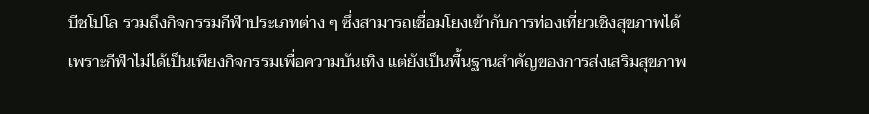บีชโปโล รวมถึงกิจกรรมกีฬาประเภทต่าง ๆ ซึ่งสามารถเชื่อมโยงเข้ากับการท่องเที่ยวเชิงสุขภาพได้
เพราะกีฬาไม่ได้เป็นเพียงกิจกรรมเพื่อความบันเทิง แต่ยังเป็นพื้นฐานสำคัญของการส่งเสริมสุขภาพ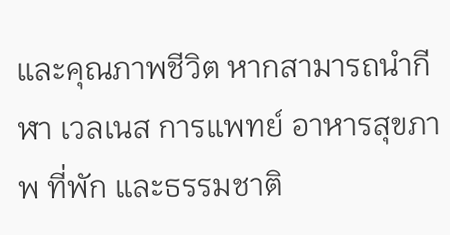และคุณภาพชีวิต หากสามารถนำกีฬา เวลเนส การแพทย์ อาหารสุขภาพ ที่พัก และธรรมชาติ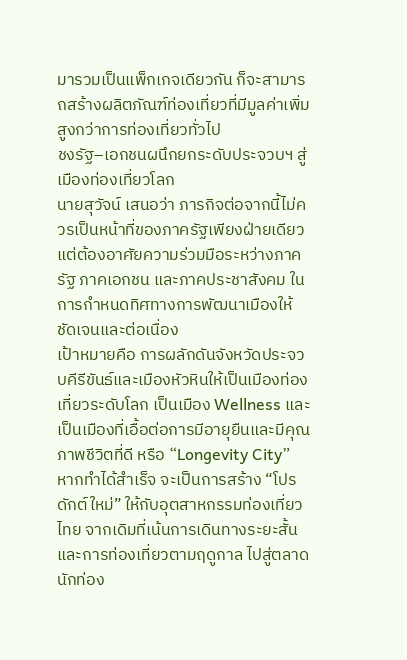มารวมเป็นแพ็กเกจเดียวกัน ก็จะสามารถสร้างผลิตภัณฑ์ท่องเที่ยวที่มีมูลค่าเพิ่มสูงกว่าการท่องเที่ยวทั่วไป
ชงรัฐ–เอกชนผนึกยกระดับประจวบฯ สู่เมืองท่องเที่ยวโลก
นายสุวัจน์ เสนอว่า ภารกิจต่อจากนี้ไม่ควรเป็นหน้าที่ของภาครัฐเพียงฝ่ายเดียว แต่ต้องอาศัยความร่วมมือระหว่างภาครัฐ ภาคเอกชน และภาคประชาสังคม ในการกำหนดทิศทางการพัฒนาเมืองให้ชัดเจนและต่อเนื่อง
เป้าหมายคือ การผลักดันจังหวัดประจวบคีรีขันธ์และเมืองหัวหินให้เป็นเมืองท่องเที่ยวระดับโลก เป็นเมือง Wellness และเป็นเมืองที่เอื้อต่อการมีอายุยืนและมีคุณภาพชีวิตที่ดี หรือ “Longevity City”
หากทำได้สำเร็จ จะเป็นการสร้าง “โปรดักต์ใหม่” ให้กับอุตสาหกรรมท่องเที่ยวไทย จากเดิมที่เน้นการเดินทางระยะสั้นและการท่องเที่ยวตามฤดูกาล ไปสู่ตลาดนักท่อง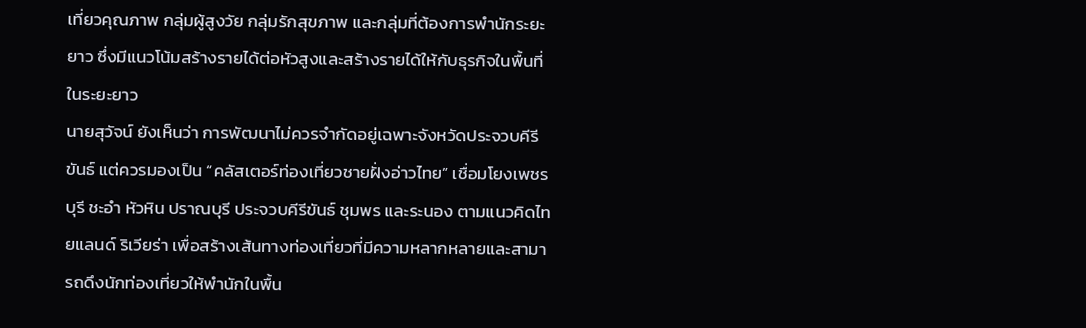เที่ยวคุณภาพ กลุ่มผู้สูงวัย กลุ่มรักสุขภาพ และกลุ่มที่ต้องการพำนักระยะยาว ซึ่งมีแนวโน้มสร้างรายได้ต่อหัวสูงและสร้างรายได้ให้กับธุรกิจในพื้นที่ในระยะยาว
นายสุวัจน์ ยังเห็นว่า การพัฒนาไม่ควรจำกัดอยู่เฉพาะจังหวัดประจวบคีรีขันธ์ แต่ควรมองเป็น “คลัสเตอร์ท่องเที่ยวชายฝั่งอ่าวไทย” เชื่อมโยงเพชรบุรี ชะอำ หัวหิน ปราณบุรี ประจวบคีรีขันธ์ ชุมพร และระนอง ตามแนวคิดไทยแลนด์ ริเวียร่า เพื่อสร้างเส้นทางท่องเที่ยวที่มีความหลากหลายและสามารถดึงนักท่องเที่ยวให้พำนักในพื้น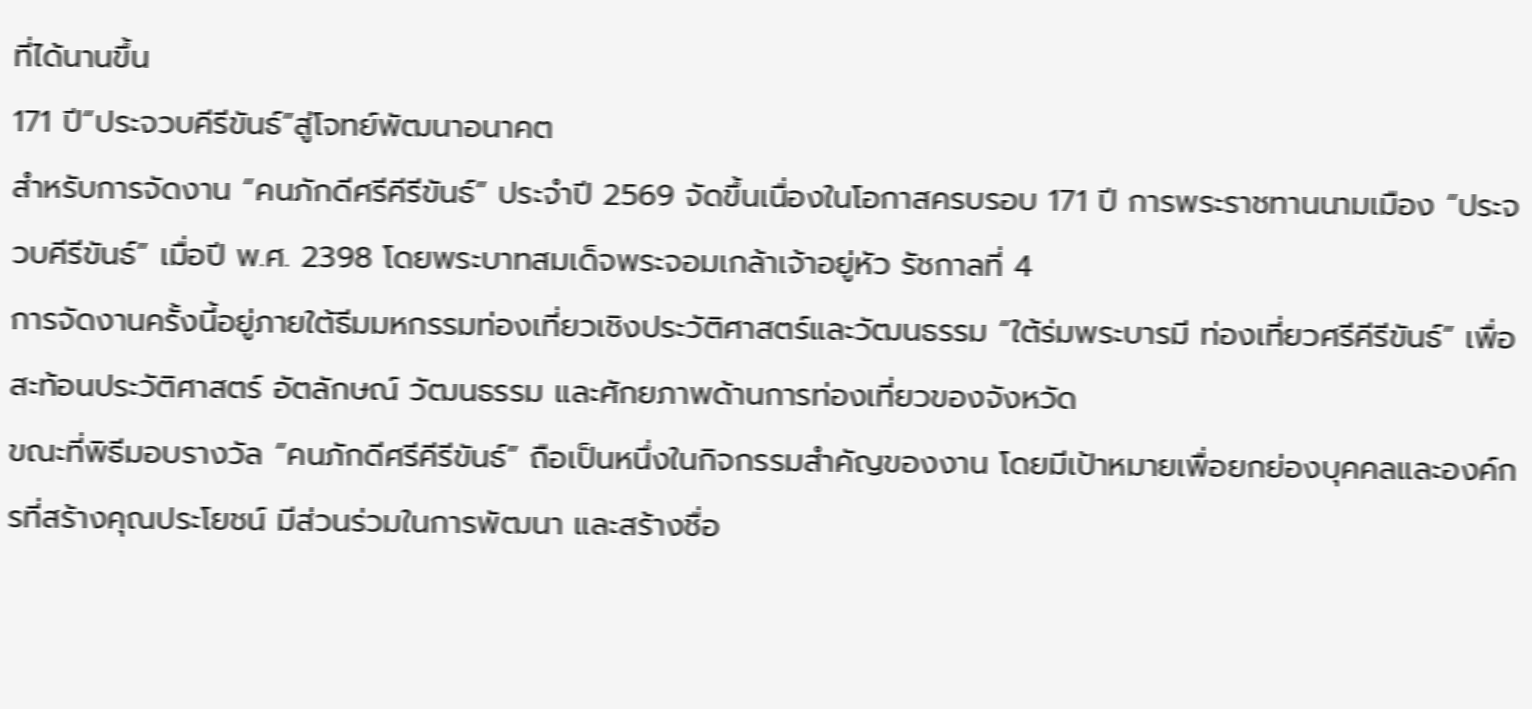ที่ได้นานขึ้น
171 ปี“ประจวบคีรีขันธ์”สู่โจทย์พัฒนาอนาคต
สำหรับการจัดงาน “คนภักดีศรีคีรีขันธ์” ประจำปี 2569 จัดขึ้นเนื่องในโอกาสครบรอบ 171 ปี การพระราชทานนามเมือง “ประจวบคีรีขันธ์” เมื่อปี พ.ศ. 2398 โดยพระบาทสมเด็จพระจอมเกล้าเจ้าอยู่หัว รัชกาลที่ 4
การจัดงานครั้งนี้อยู่ภายใต้ธีมมหกรรมท่องเที่ยวเชิงประวัติศาสตร์และวัฒนธรรม “ใต้ร่มพระบารมี ท่องเที่ยวศรีคีรีขันธ์” เพื่อสะท้อนประวัติศาสตร์ อัตลักษณ์ วัฒนธรรม และศักยภาพด้านการท่องเที่ยวของจังหวัด
ขณะที่พิธีมอบรางวัล “คนภักดีศรีคีรีขันธ์” ถือเป็นหนึ่งในกิจกรรมสำคัญของงาน โดยมีเป้าหมายเพื่อยกย่องบุคคลและองค์กรที่สร้างคุณประโยชน์ มีส่วนร่วมในการพัฒนา และสร้างชื่อ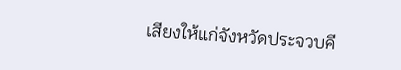เสียงให้แก่จังหวัดประจวบคี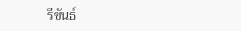รีขันธ์